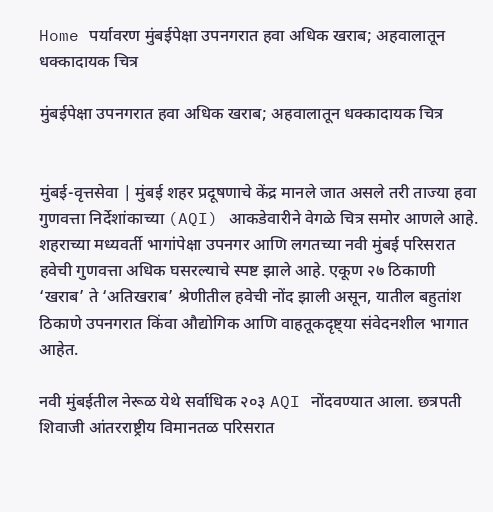Home पर्यावरण मुंबईपेक्षा उपनगरात हवा अधिक खराब; अहवालातून धक्कादायक चित्र

मुंबईपेक्षा उपनगरात हवा अधिक खराब; अहवालातून धक्कादायक चित्र


मुंबई-वृत्तसेवा | मुंबई शहर प्रदूषणाचे केंद्र मानले जात असले तरी ताज्या हवा गुणवत्ता निर्देशांकाच्या (AQI) आकडेवारीने वेगळे चित्र समोर आणले आहे. शहराच्या मध्यवर्ती भागांपेक्षा उपनगर आणि लगतच्या नवी मुंबई परिसरात हवेची गुणवत्ता अधिक घसरल्याचे स्पष्ट झाले आहे. एकूण २७ ठिकाणी ‘खराब’ ते ‘अतिखराब’ श्रेणीतील हवेची नोंद झाली असून, यातील बहुतांश ठिकाणे उपनगरात किंवा औद्योगिक आणि वाहतूकदृष्ट्या संवेदनशील भागात आहेत.

नवी मुंबईतील नेरूळ येथे सर्वाधिक २०३ AQI नोंदवण्यात आला. छत्रपती शिवाजी आंतरराष्ट्रीय विमानतळ परिसरात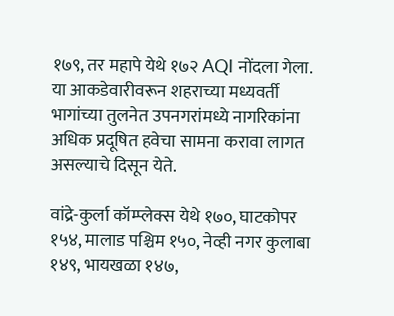१७९, तर महापे येथे १७२ AQI नोंदला गेला. या आकडेवारीवरून शहराच्या मध्यवर्ती भागांच्या तुलनेत उपनगरांमध्ये नागरिकांना अधिक प्रदूषित हवेचा सामना करावा लागत असल्याचे दिसून येते.

वांद्रे-कुर्ला कॉम्प्लेक्स येथे १७०, घाटकोपर १५४, मालाड पश्चिम १५०, नेव्ही नगर कुलाबा १४९, भायखळा १४७,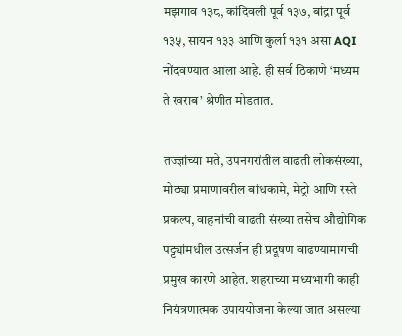मझगाव १३८, कांदिवली पूर्व १३७, बांद्रा पूर्व १३५, सायन १३३ आणि कुर्ला १३१ असा AQI नोंदवण्यात आला आहे. ही सर्व ठिकाणे ‘मध्यम ते खराब’ श्रेणीत मोडतात.

तज्ज्ञांच्या मते, उपनगरांतील वाढती लोकसंख्या, मोठ्या प्रमाणावरील बांधकामे, मेट्रो आणि रस्ते प्रकल्प, वाहनांची वाढती संख्या तसेच औद्योगिक पट्ट्यांमधील उत्सर्जन ही प्रदूषण वाढण्यामागची प्रमुख कारणे आहेत. शहराच्या मध्यभागी काही नियंत्रणात्मक उपाययोजना केल्या जात असल्या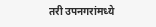तरी उपनगरांमध्ये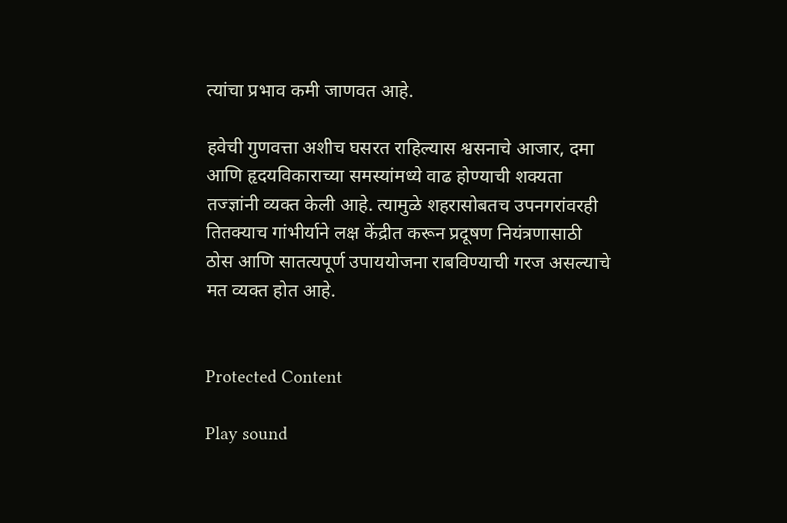त्यांचा प्रभाव कमी जाणवत आहे.

हवेची गुणवत्ता अशीच घसरत राहिल्यास श्वसनाचे आजार, दमा आणि हृदयविकाराच्या समस्यांमध्ये वाढ होण्याची शक्यता तज्ज्ञांनी व्यक्त केली आहे. त्यामुळे शहरासोबतच उपनगरांवरही तितक्याच गांभीर्याने लक्ष केंद्रीत करून प्रदूषण नियंत्रणासाठी ठोस आणि सातत्यपूर्ण उपाययोजना राबविण्याची गरज असल्याचे मत व्यक्त होत आहे.


Protected Content

Play sound